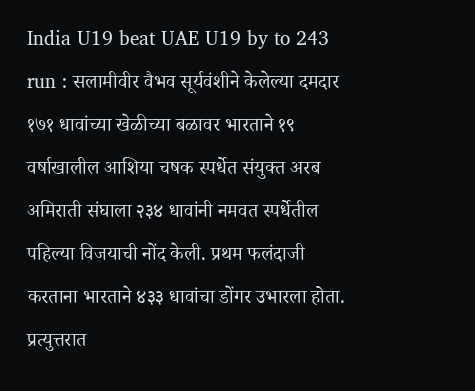India U19 beat UAE U19 by to 243 run : सलामीवीर वैभव सूर्यवंशीने केलेल्या दमदार १७१ धावांच्या खेळीच्या बळावर भारताने १९ वर्षाखालील आशिया चषक स्पर्धेत संयुक्त अरब अमिराती संघाला २३४ धावांनी नमवत स्पर्धेतील पहिल्या विजयाची नोंद केली. प्रथम फलंदाजी करताना भारताने ४३३ धावांचा डोंगर उभारला होता. प्रत्युत्तरात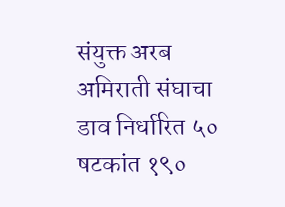संयुक्त अरब अमिराती संघाचा डाव निर्धारित ५० षटकांत १९०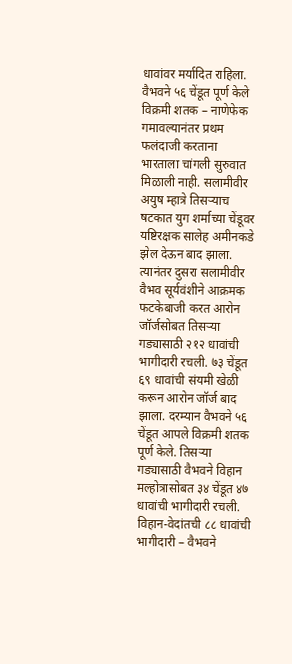धावांवर मर्यादित राहिला. वैभवने ५६ चेंडूत पूर्ण केले विक्रमी शतक – नाणेफेक गमावल्यानंतर प्रथम फलंदाजी करताना भारताला चांगली सुरुवात मिळाली नाही. सलामीवीर अयुष म्हात्रे तिसऱ्याच षटकात युग शर्माच्या चेंडूवर यष्टिरक्षक सालेह अमीनकडे झेल देऊन बाद झाला. त्यानंतर दुसरा सलामीवीर वैभव सूर्यवंशीने आक्रमक फटकेबाजी करत आरोन जॉर्जसोबत तिसऱ्या गड्यासाठी २१२ धावांची भागीदारी रचली. ७३ चेंडूत ६९ धावांची संयमी खेळी करून आरोन जॉर्ज बाद झाला. दरम्यान वैभवने ५६ चेंडूत आपले विक्रमी शतक पूर्ण केले. तिसऱ्या गड्यासाठी वैभवने विहान मल्होत्रासोबत ३४ चेंडूत ४७ धावांची भागीदारी रचली. विहान-वेदांतची ८८ धावांची भागीदारी – वैभवने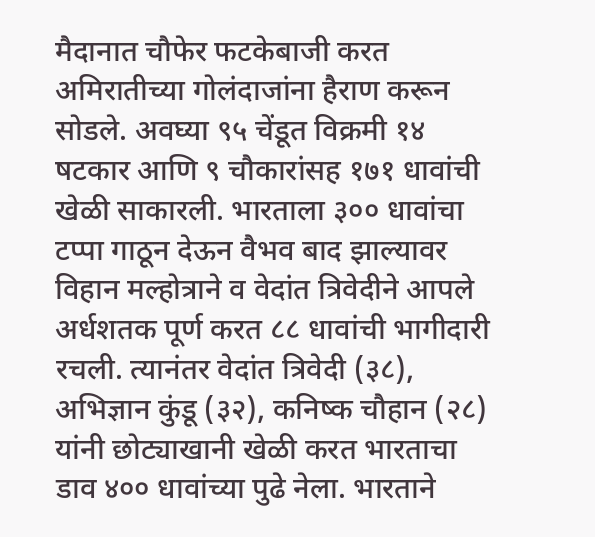मैदानात चौफेर फटकेबाजी करत अमिरातीच्या गोलंदाजांना हैराण करून सोडले. अवघ्या ९५ चेंडूत विक्रमी १४ षटकार आणि ९ चौकारांसह १७१ धावांची खेळी साकारली. भारताला ३०० धावांचा टप्पा गाठून देऊन वैभव बाद झाल्यावर विहान मल्होत्राने व वेदांत त्रिवेदीने आपले अर्धशतक पूर्ण करत ८८ धावांची भागीदारी रचली. त्यानंतर वेदांत त्रिवेदी (३८), अभिज्ञान कुंडू (३२), कनिष्क चौहान (२८) यांनी छोट्याखानी खेळी करत भारताचा डाव ४०० धावांच्या पुढे नेला. भारताने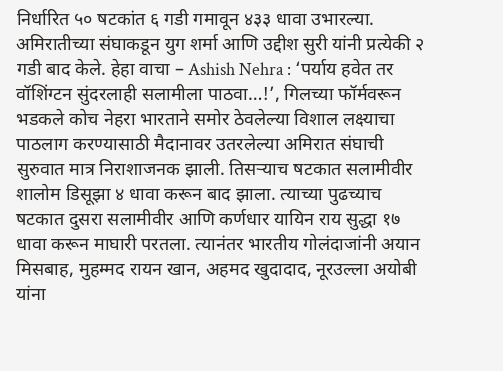निर्धारित ५० षटकांत ६ गडी गमावून ४३३ धावा उभारल्या. अमिरातीच्या संघाकडून युग शर्मा आणि उद्दीश सुरी यांनी प्रत्येकी २ गडी बाद केले. हेहा वाचा – Ashish Nehra : ‘पर्याय हवेत तर वॉशिंग्टन सुंदरलाही सलामीला पाठवा…!’, गिलच्या फॉर्मवरून भडकले कोच नेहरा भारताने समोर ठेवलेल्या विशाल लक्ष्याचा पाठलाग करण्यासाठी मैदानावर उतरलेल्या अमिरात संघाची सुरुवात मात्र निराशाजनक झाली. तिसऱ्याच षटकात सलामीवीर शालोम डिसूझा ४ धावा करून बाद झाला. त्याच्या पुढच्याच षटकात दुसरा सलामीवीर आणि कर्णधार यायिन राय सुद्धा १७ धावा करून माघारी परतला. त्यानंतर भारतीय गोलंदाजांनी अयान मिसबाह, मुहम्मद रायन खान, अहमद खुदादाद, नूरउल्ला अयोबी यांना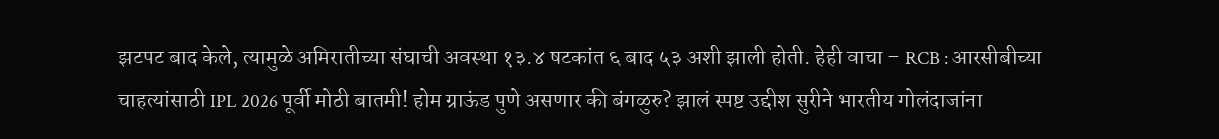झटपट बाद केले, त्यामुळे अमिरातीच्या संघाची अवस्था १३.४ षटकांत ६ बाद ५३ अशी झाली होती. हेही वाचा – RCB : आरसीबीच्या चाहत्यांसाठी IPL 2026 पूर्वी मोठी बातमी! होम ग्राऊंड पुणे असणार की बंगळुरु? झालं स्पष्ट उद्दीश सुरीने भारतीय गोलंदाजांना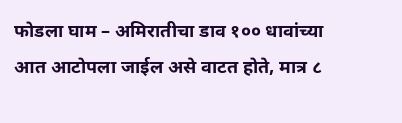फोडला घाम – अमिरातीचा डाव १०० धावांच्या आत आटोपला जाईल असे वाटत होते, मात्र ८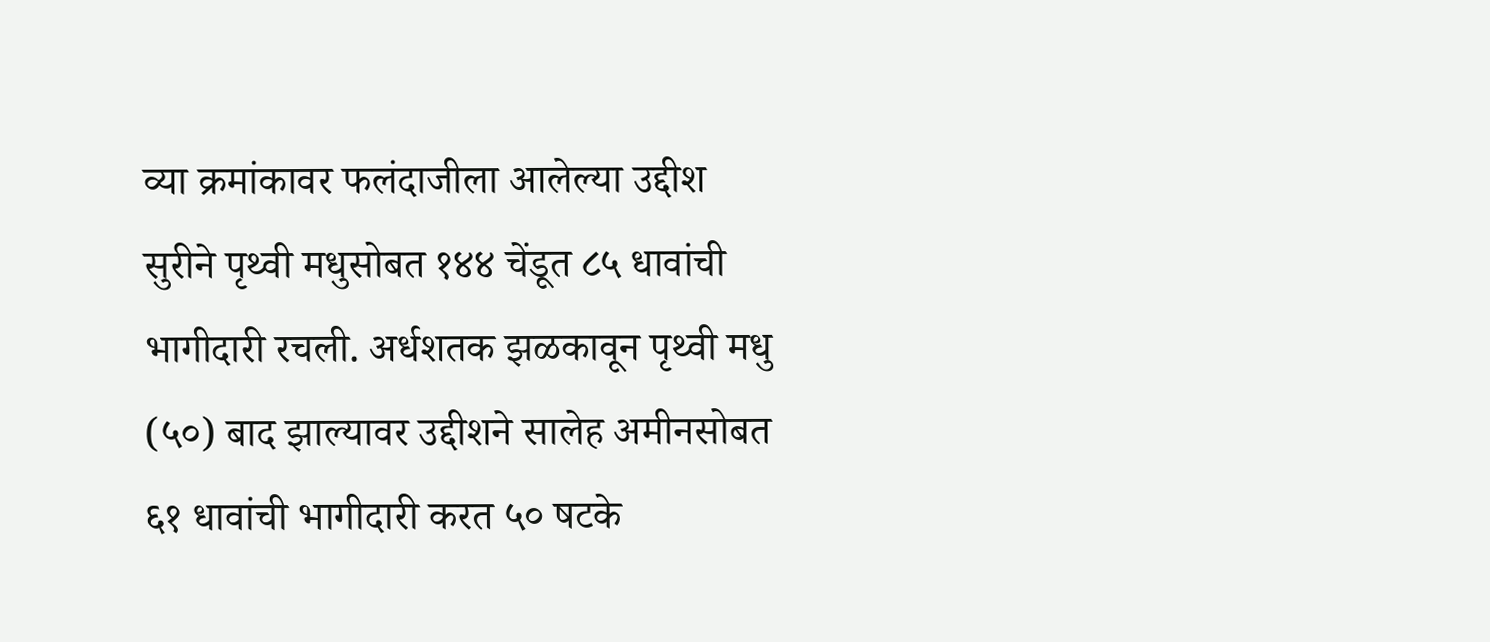व्या क्रमांकावर फलंदाजीला आलेल्या उद्दीश सुरीने पृथ्वी मधुसोबत १४४ चेंडूत ८५ धावांची भागीदारी रचली. अर्धशतक झळकावून पृथ्वी मधु (५०) बाद झाल्यावर उद्दीशने सालेह अमीनसोबत ६१ धावांची भागीदारी करत ५० षटके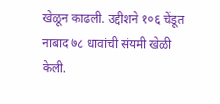खेळून काढली. उद्दीशने १०६ चेंडूत नाबाद ७८ धावांची संयमी खेळी केली.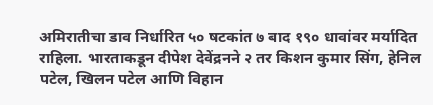अमिरातीचा डाव निर्धारित ५० षटकांत ७ बाद १९० धावांवर मर्यादित राहिला. भारताकडून दीपेश देवेंद्रनने २ तर किशन कुमार सिंग, हेनिल पटेल, खिलन पटेल आणि विहान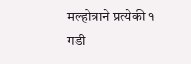मल्होत्राने प्रत्येकी १ गडी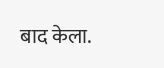बाद केला.